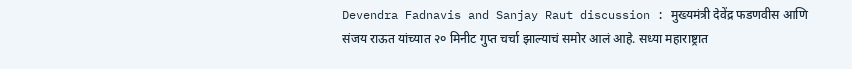Devendra Fadnavis and Sanjay Raut discussion : मुख्यमंत्री देवेंद्र फडणवीस आणि संजय राऊत यांच्यात २० मिनीट गुप्त चर्चा झाल्याचं समोर आलं आहे. सध्या महाराष्ट्रात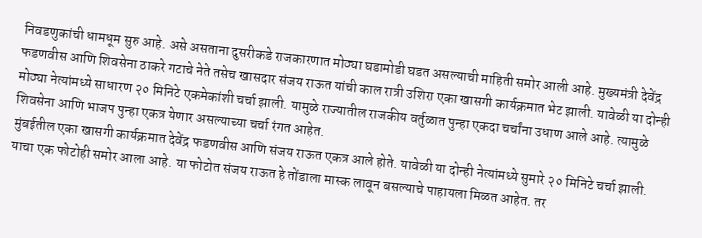निवडणुकांची धामधूम सुरु आहे. असे असताना दुसरीकडे राजकारणात मोठ्या घडामोडी घडत असल्याची माहिती समोर आली आहे. मुख्यमंत्री देवेंद्र फडणवीस आणि शिवसेना ठाकरे गटाचे नेते तसेच खासदार संजय राऊत यांची काल रात्री उशिरा एका खासगी कार्यक्रमात भेट झाली. यावेळी या दोन्ही मोठ्या नेत्यांमध्ये साधारण २० मिनिटे एकमेकांशी चर्चा झाली. यामुळे राज्यातील राजकीय वर्तुळात पुन्हा एकदा चर्चांना उधाण आले आहे. त्यामुळे शिवसेना आणि भाजप पुन्हा एकत्र येणार असल्याच्या चर्चा रंगत आहेत.
मुंबईतील एका खासगी कार्यक्रमात देवेंद्र फडणवीस आणि संजय राऊत एकत्र आले होते. यावेळी या दोन्ही नेत्यांमध्ये सुमारे २० मिनिटे चर्चा झाली. याचा एक फोटोही समोर आला आहे. या फोटोत संजय राऊत हे तोंडाला मास्क लावून बसल्याचे पाहायला मिळत आहेत. तर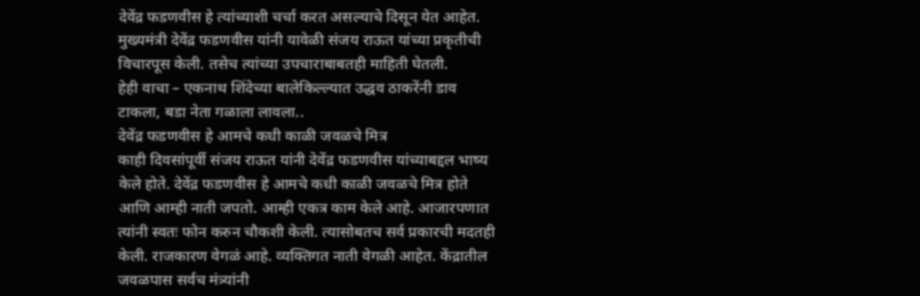देवेंद्र फडणवीस हे त्यांच्याशी चर्चा करत असल्याचे दिसून येत आहेत. मुख्यमंत्री देवेंद्र फडणवीस यांनी यावेळी संजय राऊत यांच्या प्रकृतीची विचारपूस केली. तसेच त्यांच्या उपचाराबाबतही माहिती घेतली.
हेही वाचा – एकनाथ शिंदेच्या बालेकिल्ल्यात उद्धव ठाकरेंनी डाव टाकला, बडा नेता गळाला लावला..
देवेंद्र फडणवीस हे आमचे कधी काळी जवळचे मित्र
काही दिवसांपूर्वी संजय राऊत यांनी देवेंद्र फडणवीस यांच्याबद्दल भाष्य केले होते. देवेंद्र फडणवीस हे आमचे कधी काळी जवळचे मित्र होते आणि आम्ही नाती जपतो. आम्ही एकत्र काम केले आहे. आजारपणात त्यांनी स्वतः फोन करुन चौकशी केली. त्यासोबतच सर्व प्रकारची मदतही केली. राजकारण वेगळं आहे. व्यक्तिगत नाती वेगळी आहेत. केंद्रातील जवळपास सर्वच मंत्र्यांनी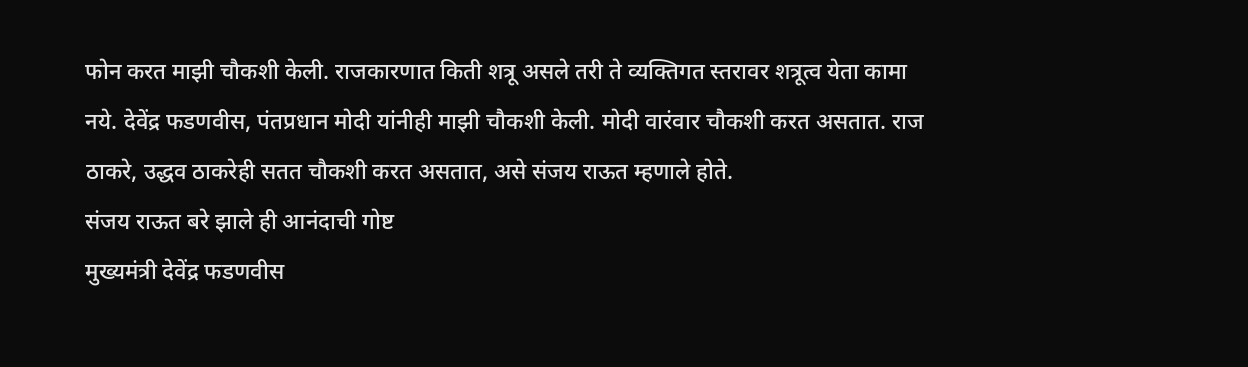फोन करत माझी चौकशी केली. राजकारणात किती शत्रू असले तरी ते व्यक्तिगत स्तरावर शत्रूत्व येता कामा नये. देवेंद्र फडणवीस, पंतप्रधान मोदी यांनीही माझी चौकशी केली. मोदी वारंवार चौकशी करत असतात. राज ठाकरे, उद्धव ठाकरेही सतत चौकशी करत असतात, असे संजय राऊत म्हणाले होते.
संजय राऊत बरे झाले ही आनंदाची गोष्ट
मुख्यमंत्री देवेंद्र फडणवीस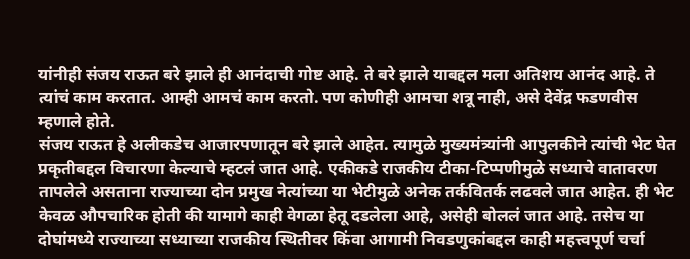यांनीही संजय राऊत बरे झाले ही आनंदाची गोष्ट आहे. ते बरे झाले याबद्दल मला अतिशय आनंद आहे. ते त्यांचं काम करतात. आम्ही आमचं काम करतो. पण कोणीही आमचा शत्रू नाही, असे देवेंद्र फडणवीस म्हणाले होते.
संजय राऊत हे अलीकडेच आजारपणातून बरे झाले आहेत. त्यामुळे मुख्यमंत्र्यांनी आपुलकीने त्यांची भेट घेत प्रकृतीबद्दल विचारणा केल्याचे म्हटलं जात आहे. एकीकडे राजकीय टीका-टिप्पणीमुळे सध्याचे वातावरण तापलेले असताना राज्याच्या दोन प्रमुख नेत्यांच्या या भेटीमुळे अनेक तर्कवितर्क लढवले जात आहेत. ही भेट केवळ औपचारिक होती की यामागे काही वेगळा हेतू दडलेला आहे, असेही बोललं जात आहे. तसेच या दोघांमध्ये राज्याच्या सध्याच्या राजकीय स्थितीवर किंवा आगामी निवडणुकांबद्दल काही महत्त्वपूर्ण चर्चा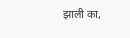झाली का,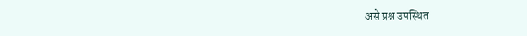असे प्रश्न उपस्थित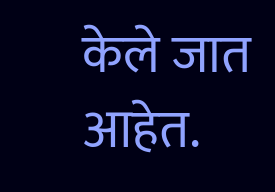केले जात आहेत.